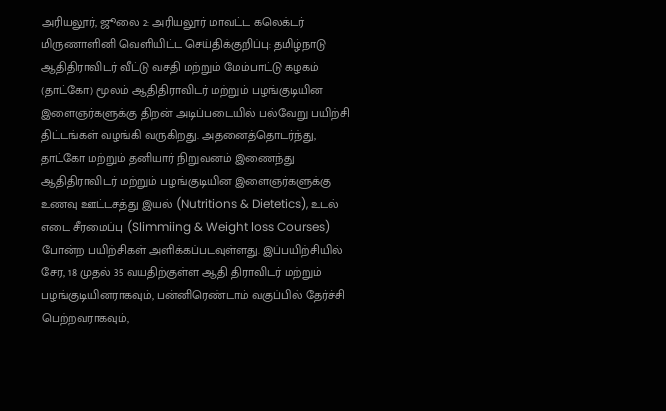அரியலூர், ஜூலை 2: அரியலூர் மாவட்ட கலெக்டர் மிருணாளினி வெளியிட்ட செய்திக்குறிப்பு: தமிழ்நாடு ஆதிதிராவிடர் வீட்டு வசதி மற்றும் மேம்பாட்டு கழகம் (தாட்கோ) மூலம் ஆதிதிராவிடர் மற்றும் பழங்குடியின இளைஞர்களுக்கு திறன் அடிப்படையில் பல்வேறு பயிற்சி திட்டங்கள் வழங்கி வருகிறது. அதனைத்தொடர்ந்து, தாட்கோ மற்றும் தனியார் நிறுவனம் இணைந்து ஆதிதிராவிடர் மற்றும் பழங்குடியின இளைஞர்களுக்கு உணவு ஊட்டசத்து இயல் (Nutritions & Dietetics), உடல் எடை சீரமைப்பு (Slimmiing & Weight loss Courses) போன்ற பயிற்சிகள் அளிக்கப்படவுள்ளது. இப்பயிற்சியில் சேர, 18 முதல் 35 வயதிற்குள்ள ஆதி திராவிடர் மற்றும் பழங்குடியினராகவும், பன்னிரெண்டாம் வகுப்பில் தேர்ச்சி பெற்றவராகவும்,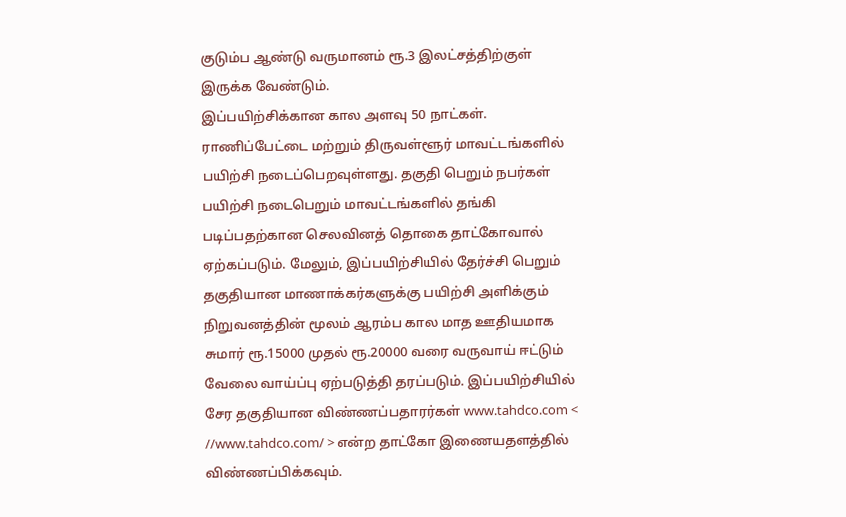குடும்ப ஆண்டு வருமானம் ரூ.3 இலட்சத்திற்குள் இருக்க வேண்டும்.
இப்பயிற்சிக்கான கால அளவு 50 நாட்கள். ராணிப்பேட்டை மற்றும் திருவள்ளூர் மாவட்டங்களில் பயிற்சி நடைப்பெறவுள்ளது. தகுதி பெறும் நபர்கள் பயிற்சி நடைபெறும் மாவட்டங்களில் தங்கி படிப்பதற்கான செலவினத் தொகை தாட்கோவால் ஏற்கப்படும். மேலும், இப்பயிற்சியில் தேர்ச்சி பெறும் தகுதியான மாணாக்கர்களுக்கு பயிற்சி அளிக்கும் நிறுவனத்தின் மூலம் ஆரம்ப கால மாத ஊதியமாக சுமார் ரூ.15000 முதல் ரூ.20000 வரை வருவாய் ஈட்டும் வேலை வாய்ப்பு ஏற்படுத்தி தரப்படும். இப்பயிற்சியில் சேர தகுதியான விண்ணப்பதாரர்கள் www.tahdco.com < //www.tahdco.com/ > என்ற தாட்கோ இணையதளத்தில் விண்ணப்பிக்கவும்.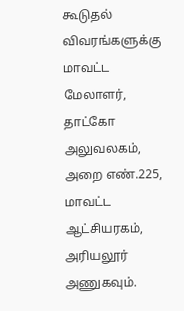கூடுதல் விவரங்களுக்கு மாவட்ட மேலாளர், தாட்கோ அலுவலகம், அறை எண்.225, மாவட்ட ஆட்சியரகம், அரியலூர் அணுகவும்.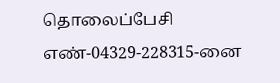தொலைப்பேசி எண்-04329-228315-னை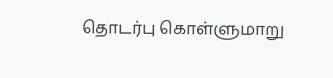தொடர்பு கொள்ளுமாறு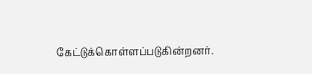கேட்டுக்கொள்ளப்படுகின்றனர்.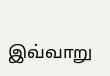இவ்வாறு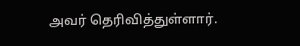அவர் தெரிவித்துள்ளார்.